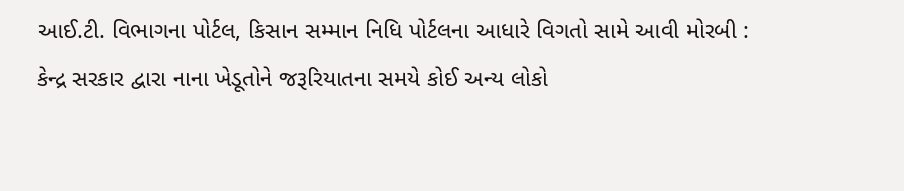આઈ.ટી. વિભાગના પોર્ટલ, કિસાન સમ્માન નિધિ પોર્ટલના આધારે વિગતો સામે આવી મોરબી : કેન્દ્ર સરકાર દ્વારા નાના ખેડૂતોને જરૂરિયાતના સમયે કોઈ અન્ય લોકો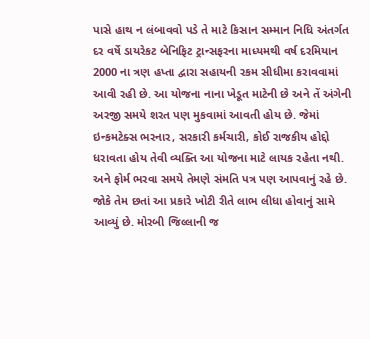પાસે હાથ ન લંબાવવો પડે તે માટે કિસાન સમ્માન નિધિ અંતર્ગત દર વર્ષે ડાયરેકટ બેનિફિટ ટ્રાન્સફરના માધ્યમથી વર્ષ દરમિયાન 2000 ના ત્રણ હપ્તા દ્વારા સહાયની રકમ સીધીમા કરાવવામાં આવી રહી છે. આ યોજના નાના ખેડૂત માટેની છે અને તેં અંગેની અરજી સમયે શરત પણ મુકવામાં આવતી હોય છે. જેમાં ઇન્કમટેક્સ ભરનાર, સરકારી કર્મચારી, કોઈ રાજકીય હોદ્દો ધરાવતા હોય તેવી વ્યક્તિ આ યોજના માટે લાયક રહેતા નથી. અને ફોર્મ ભરવા સમયે તેમણે સંમતિ પત્ર પણ આપવાનું રહે છે. જોકે તેમ છતાં આ પ્રકારે ખોટી રીતે લાભ લીધા હોવાનું સામે આવ્યું છે. મોરબી જિલ્લાની જ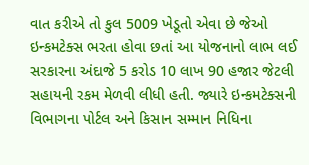વાત કરીએ તો કુલ 5009 ખેડૂતો એવા છે જેઓ ઇન્કમટેક્સ ભરતા હોવા છતાં આ યોજનાનો લાભ લઈ સરકારના અંદાજે 5 કરોડ 10 લાખ 90 હજાર જેટલી સહાયની રકમ મેળવી લીધી હતી. જ્યારે ઇન્કમટેક્સની વિભાગના પોર્ટલ અને કિસાન સમ્માન નિધિના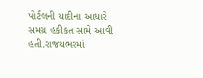પોર્ટલની યાદીના આધારે સમગ્ર હકીકત સામે આવી હતી.રાજયભરમાં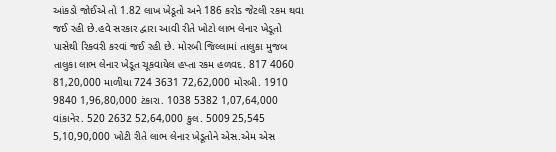આંકડો જોઈએ તો 1.82 લાખ ખેડૂતો અને 186 કરોડ જેટલી રકમ થવા જઈ રહી છે.હવે સરકાર દ્વારા આવી રીતે ખોટો લાભ લેનાર ખેડૂતો પાસેથી રિકવરી કરવાં જઈ રહી છે. મોરબી જિલ્લામાં તાલુકા મુજબ તાલુકા લાભ લેનાર ખેડૂત ચૂકવાયેલ હપ્તા રકમ હળવદ. 817 4060 81,20,000 માળીયા 724 3631 72,62,000 મોરબી. 1910 9840 1,96,80,000 ટંકારા. 1038 5382 1,07,64,000 વાંકાનેર. 520 2632 52,64,000 કુલ. 5009 25,545 5,10,90,000 ખોટી રીતે લાભ લેનાર ખેડૂતોને એસ.એમ એસ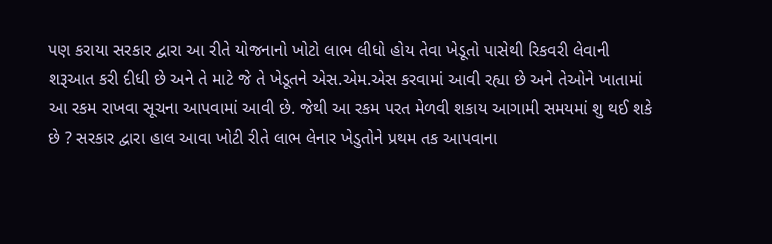પણ કરાયા સરકાર દ્વારા આ રીતે યોજનાનો ખોટો લાભ લીધો હોય તેવા ખેડૂતો પાસેથી રિકવરી લેવાની શરૂઆત કરી દીધી છે અને તે માટે જે તે ખેડૂતને એસ.એમ.એસ કરવામાં આવી રહ્યા છે અને તેઓને ખાતામાં આ રકમ રાખવા સૂચના આપવામાં આવી છે. જેથી આ રકમ પરત મેળવી શકાય આગામી સમયમાં શુ થઈ શકે છે ? સરકાર દ્વારા હાલ આવા ખોટી રીતે લાભ લેનાર ખેડુતોને પ્રથમ તક આપવાના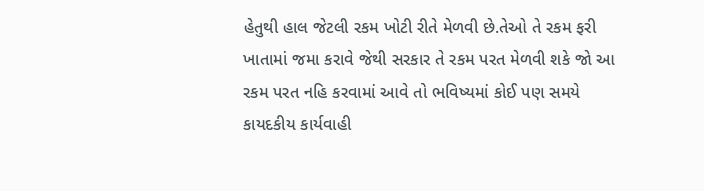હેતુથી હાલ જેટલી રકમ ખોટી રીતે મેળવી છે.તેઓ તે રકમ ફરી ખાતામાં જમા કરાવે જેથી સરકાર તે રકમ પરત મેળવી શકે જો આ રકમ પરત નહિ કરવામાં આવે તો ભવિષ્યમાં કોઈ પણ સમયે કાયદકીય કાર્યવાહી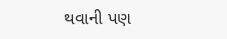થવાની પણ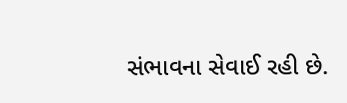સંભાવના સેવાઈ રહી છે.